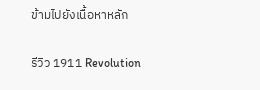ข้ามไปยังเนื้อหาหลัก

รีวิว 1911 Revolution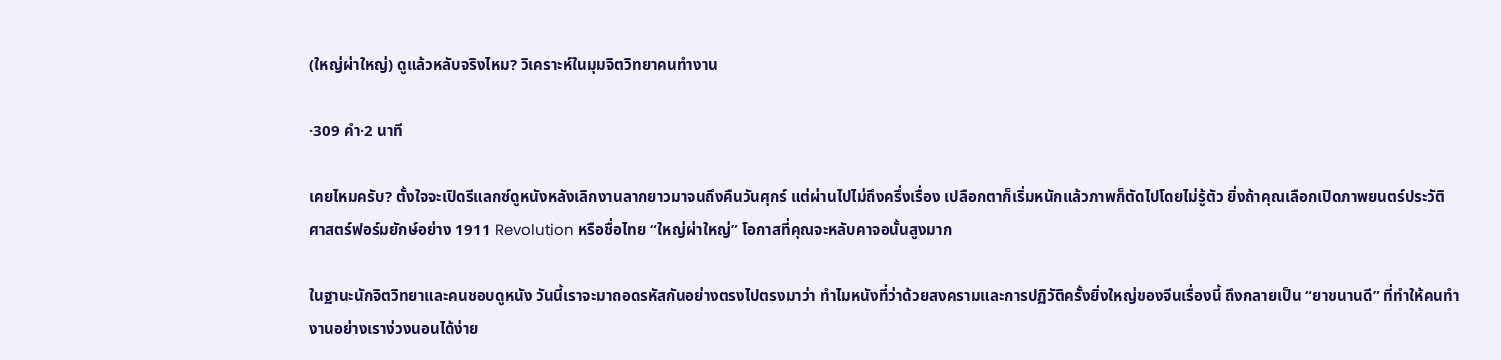(ใหญ่ผ่าใหญ่) ดูแล้วหลับจริงไหม? วิเคราะห์ในมุมจิตวิทยาคนทำงาน

·309 คำ·2 นาที

เคยไหมครับ? ตั้งใจจะเปิดรีแลกซ์ดูหนังหลังเลิกงานลากยาวมาจนถึงคืนวันศุกร์ แต่ผ่านไปไม่ถึงครึ่งเรื่อง เปลือกตาก็เริ่มหนักแล้วภาพก็ตัดไปโดยไม่รู้ตัว ยิ่งถ้าคุณเลือกเปิดภาพยนตร์ประวัติศาสตร์ฟอร์มยักษ์อย่าง 1911 Revolution หรือชื่อไทย “ใหญ่ผ่าใหญ่” โอกาสที่คุณจะหลับคาจอนั้นสูงมาก

ในฐานะนักจิตวิทยาและคนชอบดูหนัง วันนี้เราจะมาถอดรหัสกันอย่างตรงไปตรงมาว่า ทำไมหนังที่ว่าด้วยสงครามและการปฏิวัติครั้งยิ่งใหญ่ของจีนเรื่องนี้ ถึงกลายเป็น “ยาขนานดี” ที่ทำให้คนทำงานอย่างเราง่วงนอนได้ง่าย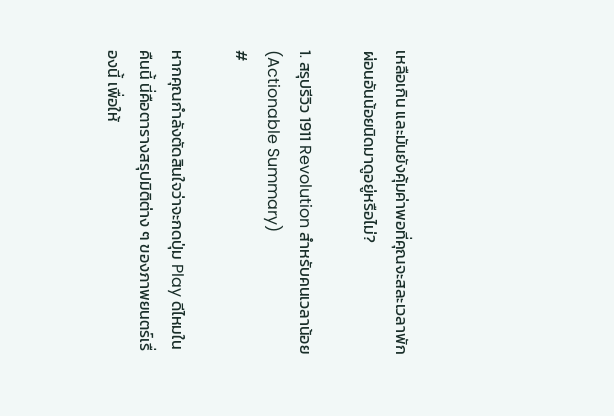เหลือเกิน และมันยังคุ้มค่าพอที่คุณจะสละเวลาพักผ่อนอันน้อยนิดมาดูอยู่หรือไม่?

1. สรุปรีวิว 1911 Revolution สำหรับคนเวลาน้อย (Actionable Summary)
#

หากคุณกำลังตัดสินใจว่าจะกดปุ่ม Play ดีไหมในคืนนี้ นี่คือตารางสรุปมิติต่าง ๆ ของภาพยนตร์เรื่องนี้ เพื่อให้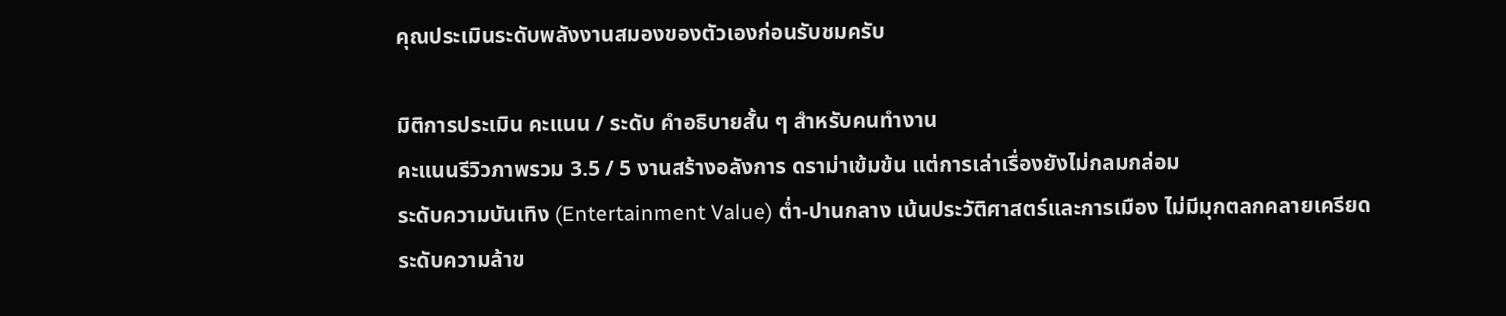คุณประเมินระดับพลังงานสมองของตัวเองก่อนรับชมครับ

มิติการประเมิน คะแนน / ระดับ คำอธิบายสั้น ๆ สำหรับคนทำงาน
คะแนนรีวิวภาพรวม 3.5 / 5 งานสร้างอลังการ ดราม่าเข้มข้น แต่การเล่าเรื่องยังไม่กลมกล่อม
ระดับความบันเทิง (Entertainment Value) ต่ำ-ปานกลาง เน้นประวัติศาสตร์และการเมือง ไม่มีมุกตลกคลายเครียด
ระดับความล้าข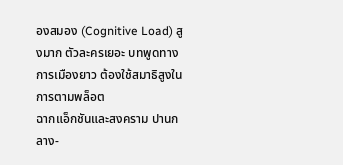องสมอง (Cognitive Load) สูงมาก ตัวละครเยอะ บทพูดทางการเมืองยาว ต้องใช้สมาธิสูงในการตามพล็อต
ฉากแอ็กชันและสงคราม ปานกลาง-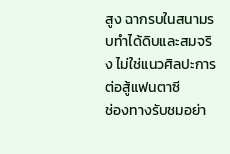สูง ฉากรบในสนามรบทำได้ดิบและสมจริง ไม่ใช่แนวศิลปะการต่อสู้แฟนตาซี
ช่องทางรับชมอย่า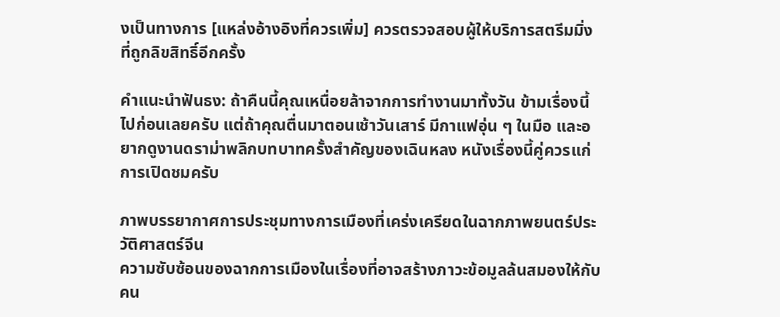งเป็นทางการ [แหล่งอ้างอิงที่ควรเพิ่ม] ควรตรวจสอบผู้ให้บริการสตรีมมิ่งที่ถูกลิขสิทธิ์อีกครั้ง

คำแนะนำฟันธง: ถ้าคืนนี้คุณเหนื่อยล้าจากการทำงานมาทั้งวัน ข้ามเรื่องนี้ไปก่อนเลยครับ แต่ถ้าคุณตื่นมาตอนเช้าวันเสาร์ มีกาแฟอุ่น ๆ ในมือ และอยากดูงานดราม่าพลิกบทบาทครั้งสำคัญของเฉินหลง หนังเรื่องนี้คู่ควรแก่การเปิดชมครับ

ภาพบรรยากาศการประชุมทางการเมืองที่เคร่งเครียดในฉากภาพยนตร์ประวัติศาสตร์จีน
ความซับซ้อนของฉากการเมืองในเรื่องที่อาจสร้างภาวะข้อมูลล้นสมองให้กับคน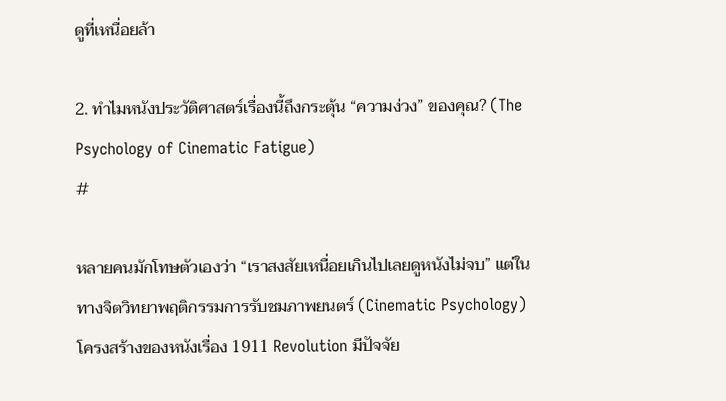ดูที่เหนื่อยล้า

2. ทำไมหนังประวัติศาสตร์เรื่องนี้ถึงกระตุ้น “ความง่วง” ของคุณ? (The Psychology of Cinematic Fatigue)
#

หลายคนมักโทษตัวเองว่า “เราสงสัยเหนื่อยเกินไปเลยดูหนังไม่จบ” แต่ในทางจิตวิทยาพฤติกรรมการรับชมภาพยนตร์ (Cinematic Psychology) โครงสร้างของหนังเรื่อง 1911 Revolution มีปัจจัย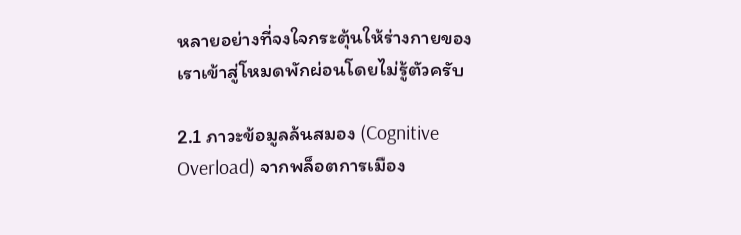หลายอย่างที่จงใจกระตุ้นให้ร่างกายของเราเข้าสู่โหมดพักผ่อนโดยไม่รู้ตัวครับ

2.1 ภาวะข้อมูลล้นสมอง (Cognitive Overload) จากพล็อตการเมือง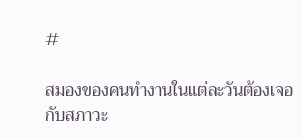#

สมองของคนทำงานในแต่ละวันต้องเจอกับสภาวะ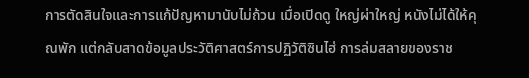การตัดสินใจและการแก้ปัญหามานับไม่ถ้วน เมื่อเปิดดู ใหญ่ผ่าใหญ่ หนังไม่ได้ให้คุณพัก แต่กลับสาดข้อมูลประวัติศาสตร์การปฏิวัติซินไฮ่ การล่มสลายของราช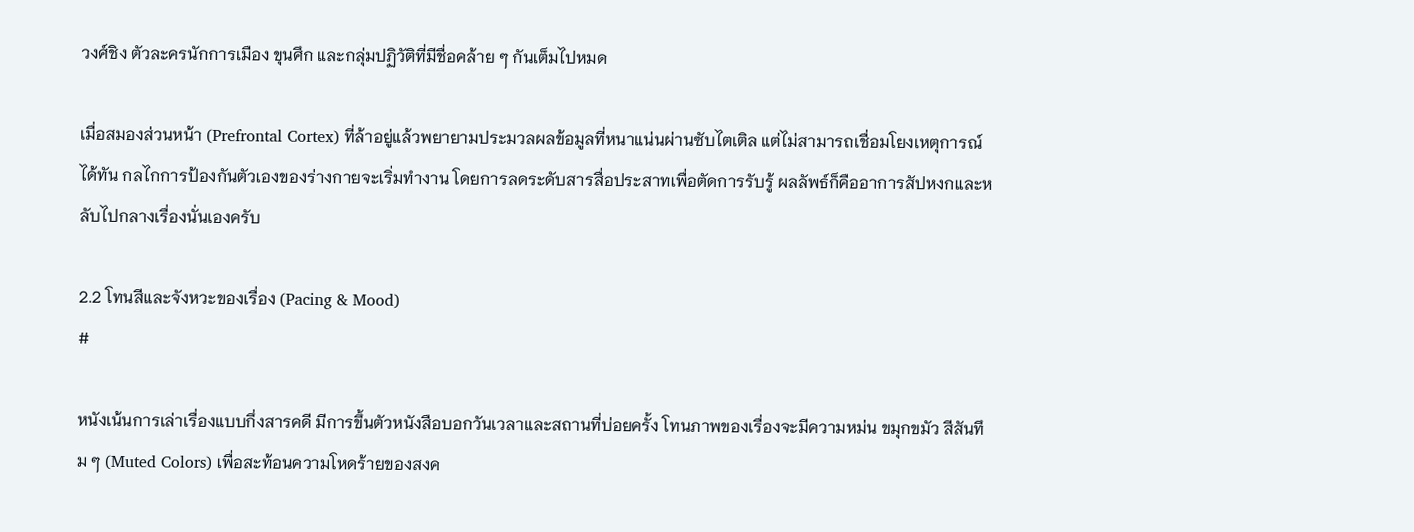วงศ์ชิง ตัวละครนักการเมือง ขุนศึก และกลุ่มปฏิวัติที่มีชื่อคล้าย ๆ กันเต็มไปหมด

เมื่อสมองส่วนหน้า (Prefrontal Cortex) ที่ล้าอยู่แล้วพยายามประมวลผลข้อมูลที่หนาแน่นผ่านซับไตเติล แต่ไม่สามารถเชื่อมโยงเหตุการณ์ได้ทัน กลไกการป้องกันตัวเองของร่างกายจะเริ่มทำงาน โดยการลดระดับสารสื่อประสาทเพื่อตัดการรับรู้ ผลลัพธ์ก็คืออาการสัปหงกและหลับไปกลางเรื่องนั่นเองครับ

2.2 โทนสีและจังหวะของเรื่อง (Pacing & Mood)
#

หนังเน้นการเล่าเรื่องแบบกึ่งสารคดี มีการขึ้นตัวหนังสือบอกวันเวลาและสถานที่บ่อยครั้ง โทนภาพของเรื่องจะมีความหม่น ขมุกขมัว สีสันทึม ๆ (Muted Colors) เพื่อสะท้อนความโหดร้ายของสงค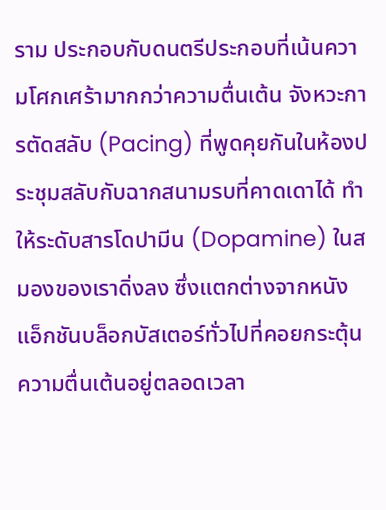ราม ประกอบกับดนตรีประกอบที่เน้นความโศกเศร้ามากกว่าความตื่นเต้น จังหวะการตัดสลับ (Pacing) ที่พูดคุยกันในห้องประชุมสลับกับฉากสนามรบที่คาดเดาได้ ทำให้ระดับสารโดปามีน (Dopamine) ในสมองของเราดิ่งลง ซึ่งแตกต่างจากหนังแอ็กชันบล็อกบัสเตอร์ทั่วไปที่คอยกระตุ้นความตื่นเต้นอยู่ตลอดเวลา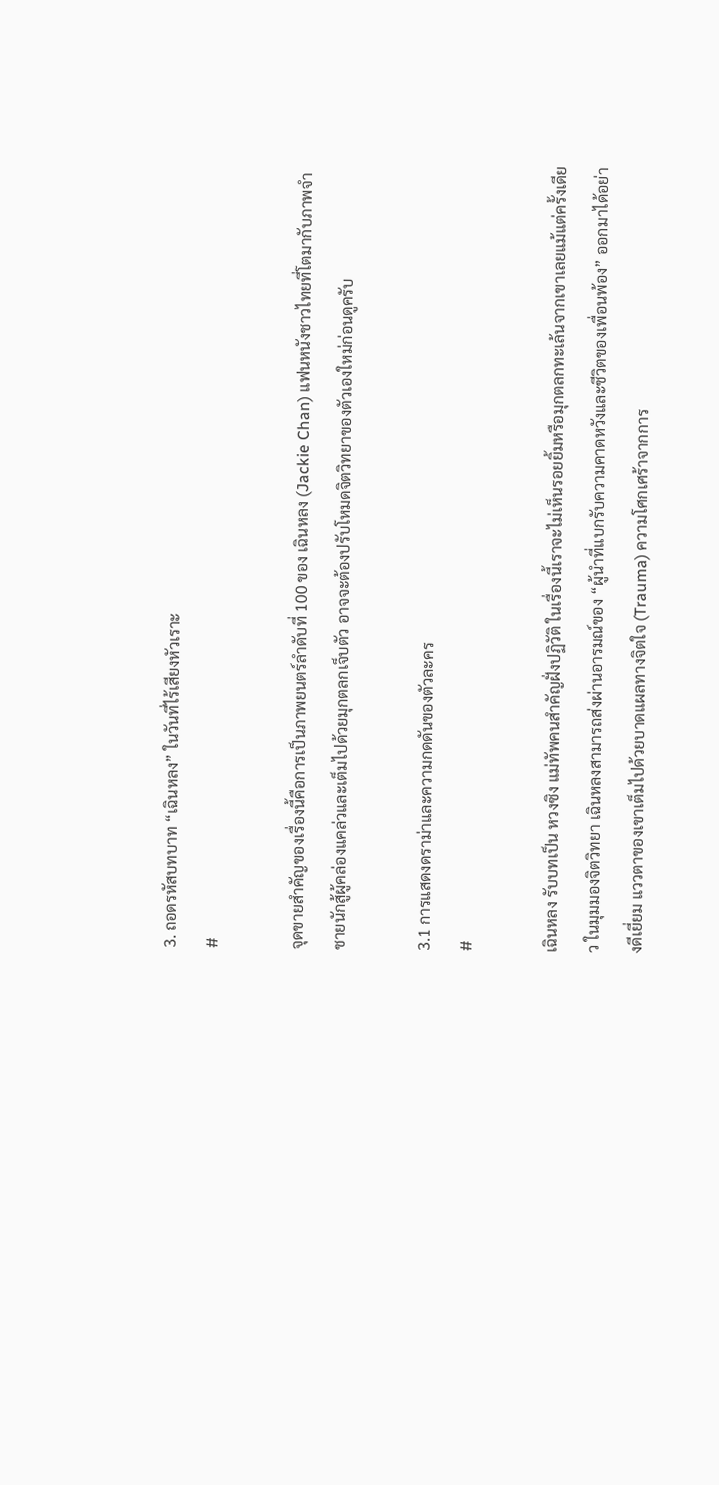3. ถอดรหัสบทบาท “เฉินหลง” ในวันที่ไร้เสียงหัวเราะ
#

จุดขายสำคัญของเรื่องนี้คือการเป็นภาพยนตร์ลำดับที่ 100 ของ เฉินหลง (Jackie Chan) แฟนหนังชาวไทยที่โตมากับภาพจำชายนักสู้ผู้คล่องแคล่วและเต็มไปด้วยมุกตลกเจ็บตัว อาจจะต้องปรับโหมดจิตวิทยาของตัวเองใหม่ก่อนดูครับ

3.1 การแสดงดราม่าและความกดดันของตัวละคร
#

เฉินหลง รับบทเป็น หวงซิง แม่ทัพคนสำคัญฝั่งปฏิวัติ ในเรื่องนี้เราจะไม่เห็นรอยยิ้มหรือมุกตลกทะเล้นจากเขาเลยแม้แต่ครั้งเดียว ในมุมมองจิตวิทยา เฉินหลงสามารถส่งผ่านอารมณ์ของ “ผู้นำที่แบกรับความคาดหวังและชีวิตของเพื่อนพ้อง” ออกมาได้อย่างดีเยี่ยม แววตาของเขาเต็มไปด้วยบาดแผลทางจิตใจ (Trauma) ความโศกเศร้าจากการ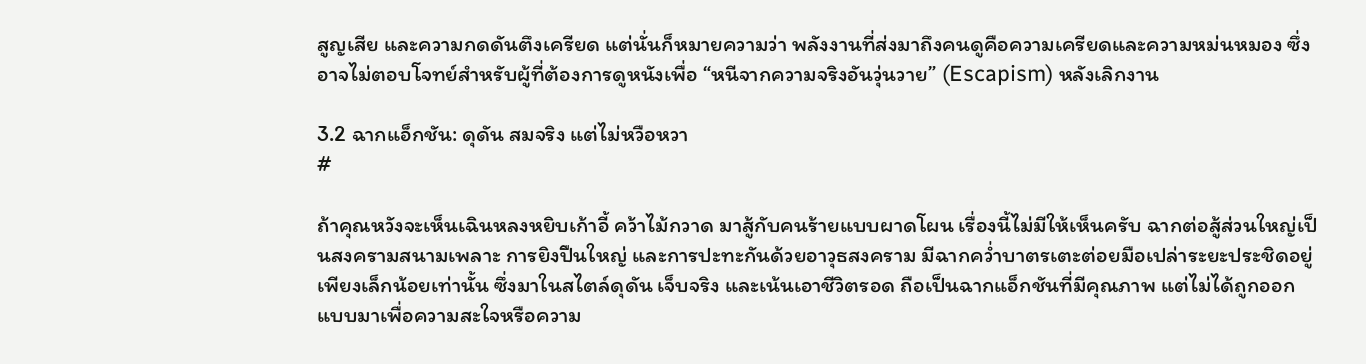สูญเสีย และความกดดันตึงเครียด แต่นั่นก็หมายความว่า พลังงานที่ส่งมาถึงคนดูคือความเครียดและความหม่นหมอง ซึ่งอาจไม่ตอบโจทย์สำหรับผู้ที่ต้องการดูหนังเพื่อ “หนีจากความจริงอันวุ่นวาย” (Escapism) หลังเลิกงาน

3.2 ฉากแอ็กชัน: ดุดัน สมจริง แต่ไม่หวือหวา
#

ถ้าคุณหวังจะเห็นเฉินหลงหยิบเก้าอี้ คว้าไม้กวาด มาสู้กับคนร้ายแบบผาดโผน เรื่องนี้ไม่มีให้เห็นครับ ฉากต่อสู้ส่วนใหญ่เป็นสงครามสนามเพลาะ การยิงปืนใหญ่ และการปะทะกันด้วยอาวุธสงคราม มีฉากคว่ำบาตรเตะต่อยมือเปล่าระยะประชิดอยู่เพียงเล็กน้อยเท่านั้น ซึ่งมาในสไตล์ดุดัน เจ็บจริง และเน้นเอาชีวิตรอด ถือเป็นฉากแอ็กชันที่มีคุณภาพ แต่ไม่ได้ถูกออกแบบมาเพื่อความสะใจหรือความ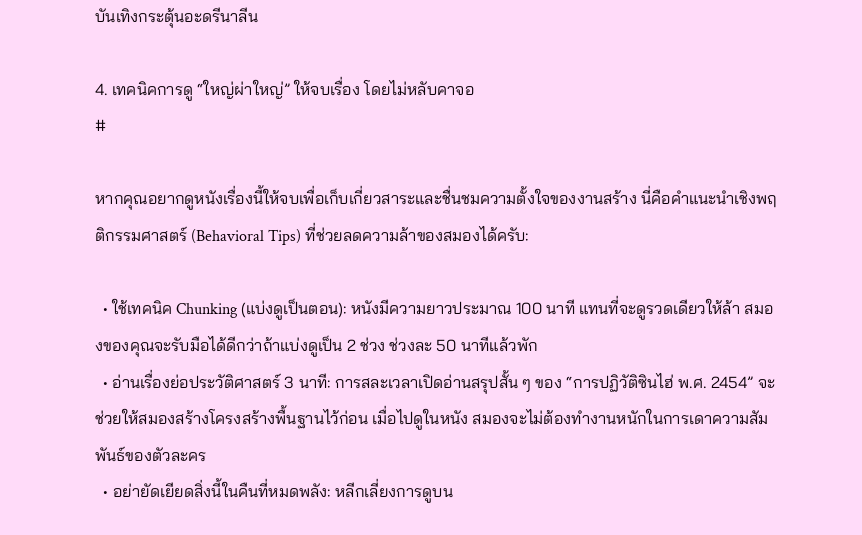บันเทิงกระตุ้นอะดรีนาลีน

4. เทคนิคการดู “ใหญ่ผ่าใหญ่” ให้จบเรื่อง โดยไม่หลับคาจอ
#

หากคุณอยากดูหนังเรื่องนี้ให้จบเพื่อเก็บเกี่ยวสาระและชื่นชมความตั้งใจของงานสร้าง นี่คือคำแนะนำเชิงพฤติกรรมศาสตร์ (Behavioral Tips) ที่ช่วยลดความล้าของสมองได้ครับ:

  • ใช้เทคนิค Chunking (แบ่งดูเป็นตอน): หนังมีความยาวประมาณ 100 นาที แทนที่จะดูรวดเดียวให้ล้า สมองของคุณจะรับมือได้ดีกว่าถ้าแบ่งดูเป็น 2 ช่วง ช่วงละ 50 นาทีแล้วพัก
  • อ่านเรื่องย่อประวัติศาสตร์ 3 นาที: การสละเวลาเปิดอ่านสรุปสั้น ๆ ของ “การปฏิวัติซินไฮ่ พ.ศ. 2454” จะช่วยให้สมองสร้างโครงสร้างพื้นฐานไว้ก่อน เมื่อไปดูในหนัง สมองจะไม่ต้องทำงานหนักในการเดาความสัมพันธ์ของตัวละคร
  • อย่ายัดเยียดสิ่งนี้ในคืนที่หมดพลัง: หลีกเลี่ยงการดูบน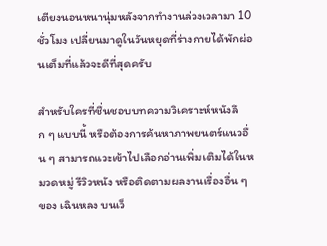เตียงนอนหนานุ่มหลังจากทำงานล่วงเวลามา 10 ชั่วโมง เปลี่ยนมาดูในวันหยุดที่ร่างกายได้พักผ่อนเต็มที่แล้วจะดีที่สุดครับ

สำหรับใครที่ชื่นชอบบทความวิเคราะห์หนังลึก ๆ แบบนี้ หรือต้องการค้นหาภาพยนตร์แนวอื่น ๆ สามารถแวะเข้าไปเลือกอ่านเพิ่มเติมได้ในหมวดหมู่ รีวิวหนัง หรือติดตามผลงานเรื่องอื่น ๆ ของ เฉินหลง บนเว็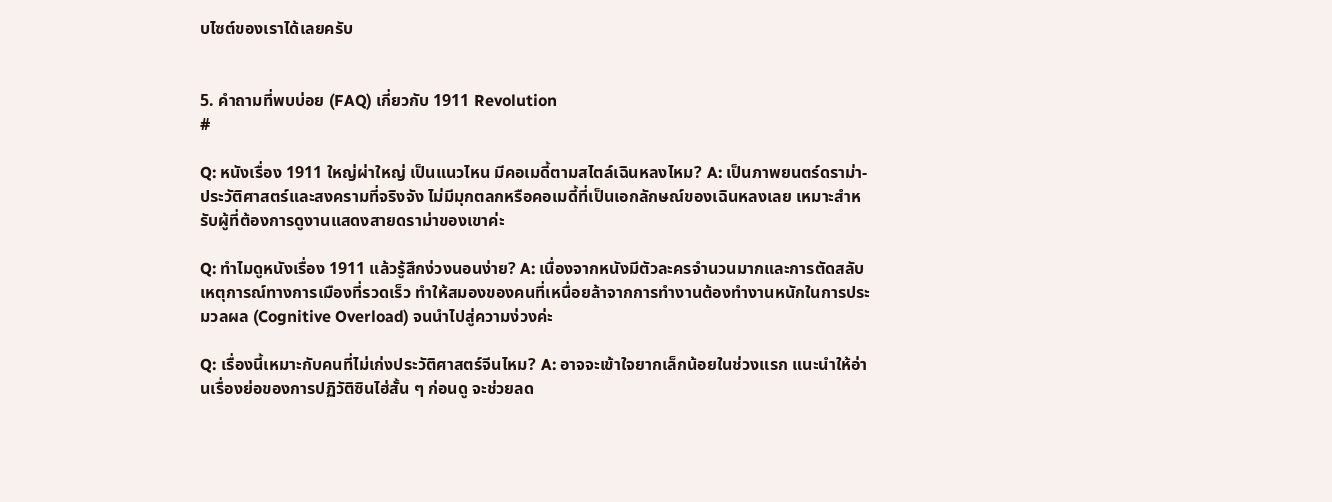บไซต์ของเราได้เลยครับ


5. คำถามที่พบบ่อย (FAQ) เกี่ยวกับ 1911 Revolution
#

Q: หนังเรื่อง 1911 ใหญ่ผ่าใหญ่ เป็นแนวไหน มีคอเมดี้ตามสไตล์เฉินหลงไหม? A: เป็นภาพยนตร์ดราม่า-ประวัติศาสตร์และสงครามที่จริงจัง ไม่มีมุกตลกหรือคอเมดี้ที่เป็นเอกลักษณ์ของเฉินหลงเลย เหมาะสำหรับผู้ที่ต้องการดูงานแสดงสายดราม่าของเขาค่ะ

Q: ทำไมดูหนังเรื่อง 1911 แล้วรู้สึกง่วงนอนง่าย? A: เนื่องจากหนังมีตัวละครจำนวนมากและการตัดสลับเหตุการณ์ทางการเมืองที่รวดเร็ว ทำให้สมองของคนที่เหนื่อยล้าจากการทำงานต้องทำงานหนักในการประมวลผล (Cognitive Overload) จนนำไปสู่ความง่วงค่ะ

Q: เรื่องนี้เหมาะกับคนที่ไม่เก่งประวัติศาสตร์จีนไหม? A: อาจจะเข้าใจยากเล็กน้อยในช่วงแรก แนะนำให้อ่านเรื่องย่อของการปฏิวัติซินไฮ่สั้น ๆ ก่อนดู จะช่วยลด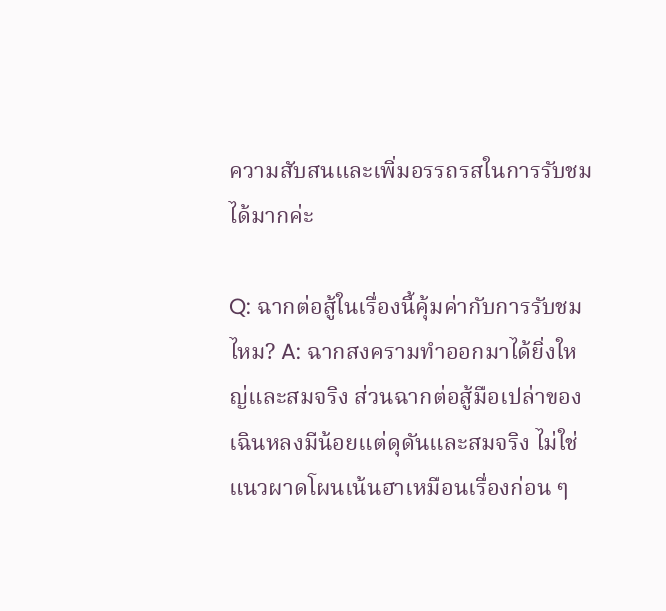ความสับสนและเพิ่มอรรถรสในการรับชมได้มากค่ะ

Q: ฉากต่อสู้ในเรื่องนี้คุ้มค่ากับการรับชมไหม? A: ฉากสงครามทำออกมาได้ยิ่งใหญ่และสมจริง ส่วนฉากต่อสู้มือเปล่าของเฉินหลงมีน้อยแต่ดุดันและสมจริง ไม่ใช่แนวผาดโผนเน้นฮาเหมือนเรื่องก่อน ๆ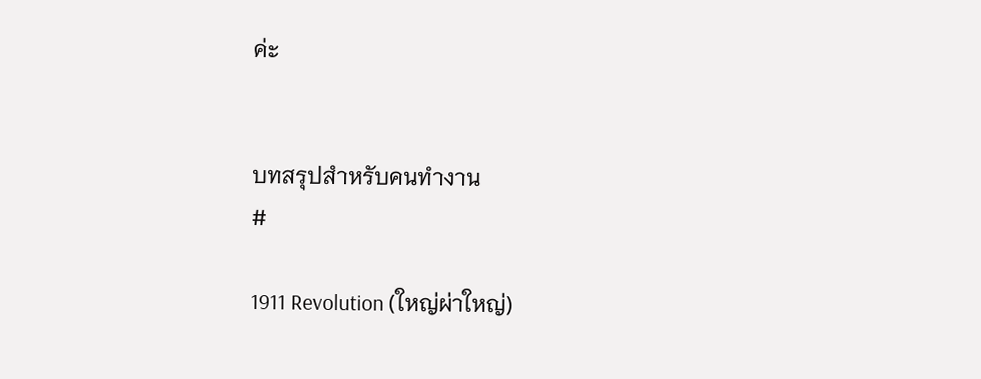ค่ะ


บทสรุปสำหรับคนทำงาน
#

1911 Revolution (ใหญ่ผ่าใหญ่)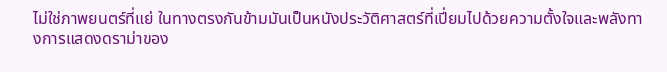ไม่ใช่ภาพยนตร์ที่แย่ ในทางตรงกันข้ามมันเป็นหนังประวัติศาสตร์ที่เปี่ยมไปด้วยความตั้งใจและพลังทางการแสดงดราม่าของ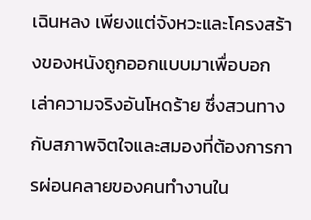เฉินหลง เพียงแต่จังหวะและโครงสร้างของหนังถูกออกแบบมาเพื่อบอกเล่าความจริงอันโหดร้าย ซึ่งสวนทางกับสภาพจิตใจและสมองที่ต้องการการผ่อนคลายของคนทำงานใน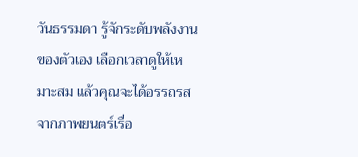วันธรรมดา รู้จักระดับพลังงานของตัวเอง เลือกเวลาดูให้เหมาะสม แล้วคุณจะได้อรรถรสจากภาพยนตร์เรื่อ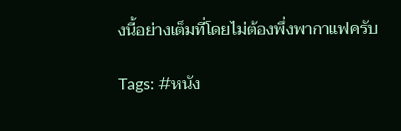งนี้อย่างเต็มที่โดยไม่ต้องพึ่งพากาแฟครับ

Tags: #หนัง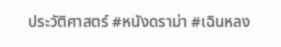ประวัติศาสตร์ #หนังดราม่า #เฉินหลง